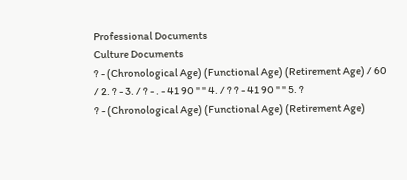Professional Documents
Culture Documents
? - (Chronological Age) (Functional Age) (Retirement Age) / 60 / 2. ? - 3. / ? - . - 41 90 " " 4. / ? ? - 41 90 " " 5. ?
? - (Chronological Age) (Functional Age) (Retirement Age)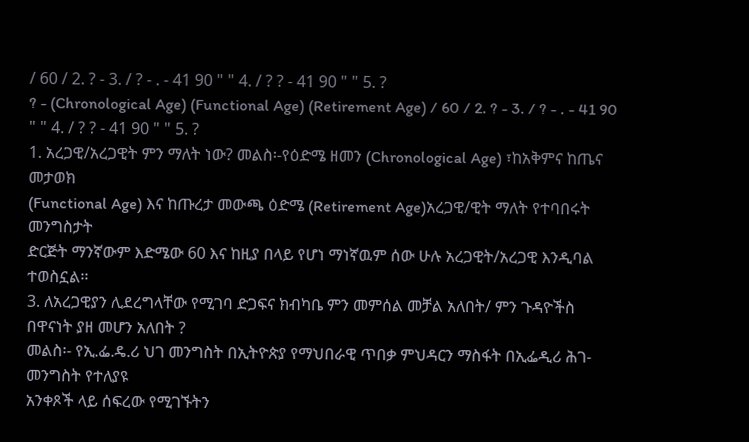/ 60 / 2. ? - 3. / ? - . - 41 90 " " 4. / ? ? - 41 90 " " 5. ?
? - (Chronological Age) (Functional Age) (Retirement Age) / 60 / 2. ? - 3. / ? - . - 41 90 " " 4. / ? ? - 41 90 " " 5. ?
1. አረጋዊ/አረጋዊት ምን ማለት ነው? መልስ፡-የዕድሜ ዘመን (Chronological Age) ፣ከአቅምና ከጤና መታወክ
(Functional Age) እና ከጡረታ መውጫ ዕድሜ (Retirement Age)አረጋዊ/ዊት ማለት የተባበሩት መንግስታት
ድርጅት ማንኛውም እድሜው 60 እና ከዚያ በላይ የሆነ ማነኛዉም ሰው ሁሉ አረጋዊት/አረጋዊ እንዲባል ተወስኗል፡፡
3. ለአረጋዊያን ሊደረግላቸው የሚገባ ድጋፍና ክብካቤ ምን መምሰል መቻል አለበት/ ምን ጉዳዮችስ በዋናነት ያዘ መሆን አለበት ?
መልስ፡- የኢ.ፌ.ዴ.ሪ ህገ መንግስት በኢትዮጵያ የማህበራዊ ጥበቃ ምህዳርን ማስፋት በኢፌዲሪ ሕገ-መንግስት የተለያዩ
አንቀጾች ላይ ሰፍረው የሚገኙትን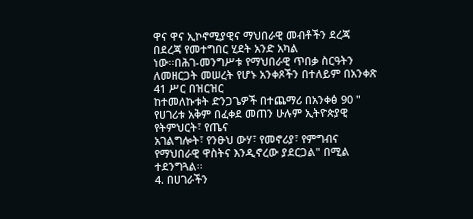ዋና ዋና ኢኮኖሚያዊና ማህበራዊ መብቶችን ደረጃ በደረጃ የመተግበር ሂደት አንድ አካል
ነው፡፡በሕገ-መንግሥቱ የማህበራዊ ጥበቃ ስርዓትን ለመዘርጋት መሠረት የሆኑ አንቀጾችን በተለይም በአንቀጽ 41 ሥር በዝርዝር
ከተመለኩቱት ድንጋጌዎች በተጨማሪ በአንቀፅ 90 " የሀገሪቱ አቅም በፈቀደ መጠን ሁሉም ኢትዮጵያዊ የትምህርት፣ የጤና
አገልግሎት፣ የንፁህ ውሃ፣ የመኖሪያ፣ የምግብና የማህበራዊ ዋስትና እንዲኖረው ያደርጋል" በሚል ተደንግጓል፡፡
4. በሀገራችን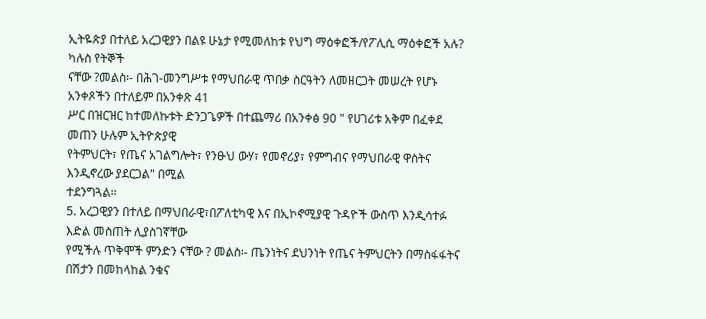ኢትዬጵያ በተለይ አረጋዊያን በልዩ ሁኔታ የሚመለከቱ የህግ ማዕቀፎች/የፖሊሲ ማዕቀፎች አሉ? ካሉስ የትኞች
ናቸው ?መልስ፡- በሕገ-መንግሥቱ የማህበራዊ ጥበቃ ስርዓትን ለመዘርጋት መሠረት የሆኑ አንቀጾችን በተለይም በአንቀጽ 41
ሥር በዝርዝር ከተመለኩቱት ድንጋጌዎች በተጨማሪ በአንቀፅ 90 " የሀገሪቱ አቅም በፈቀደ መጠን ሁሉም ኢትዮጵያዊ
የትምህርት፣ የጤና አገልግሎት፣ የንፁህ ውሃ፣ የመኖሪያ፣ የምግብና የማህበራዊ ዋስትና እንዲኖረው ያደርጋል" በሚል
ተደንግጓል፡፡
5. አረጋዊያን በተለይ በማህበራዊ፣በፖለቲካዊ እና በኢኮኖሚያዊ ጉዳዮች ውስጥ እንዲሳተፉ እድል መስጠት ሊያስገኛቸው
የሚችሉ ጥቅሞች ምንድን ናቸው ? መልስ፡- ጤንነትና ደህንነት የጤና ትምህርትን በማስፋፋትና በሽታን በመከላከል ንቁና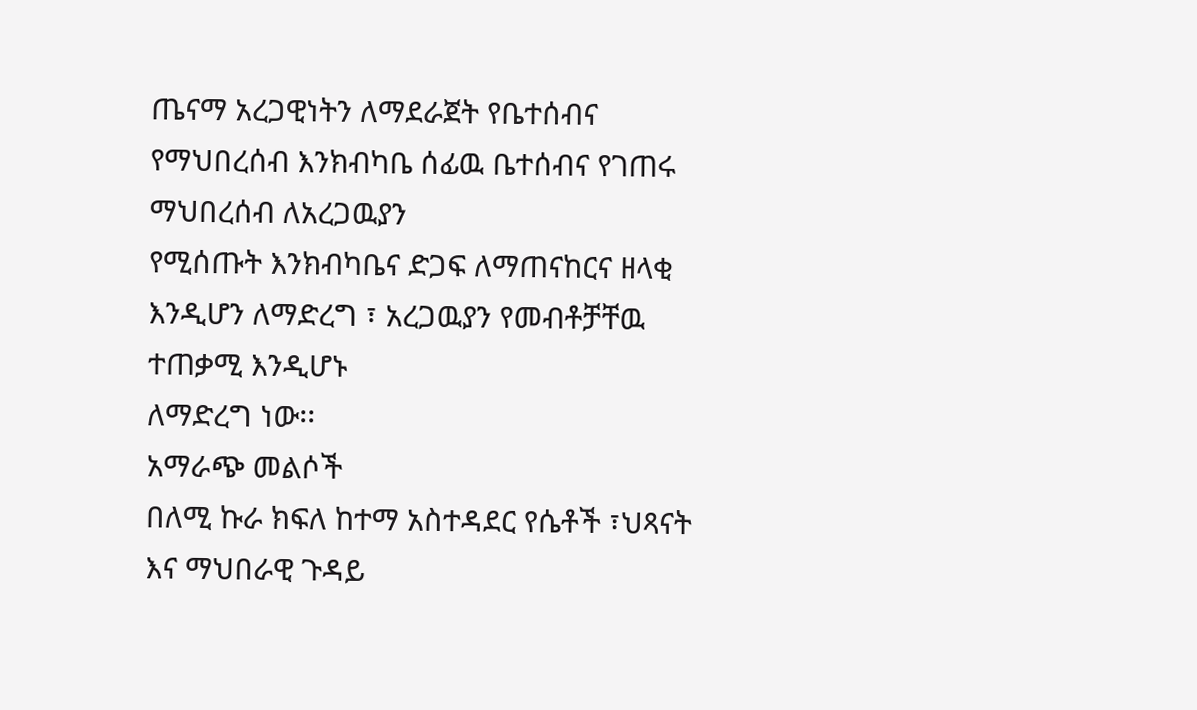ጤናማ አረጋዊነትን ለማደራጀት የቤተሰብና የማህበረሰብ እንክብካቤ ሰፊዉ ቤተሰብና የገጠሩ ማህበረሰብ ለአረጋዉያን
የሚሰጡት እንክብካቤና ድጋፍ ለማጠናከርና ዘላቂ እንዲሆን ለማድረግ ፣ አረጋዉያን የመብቶቻቸዉ ተጠቃሚ እንዲሆኑ
ለማድረግ ነው፡፡
አማራጭ መልሶች
በለሚ ኩራ ክፍለ ከተማ አስተዳደር የሴቶች ፣ህጻናት እና ማህበራዊ ጉዳይ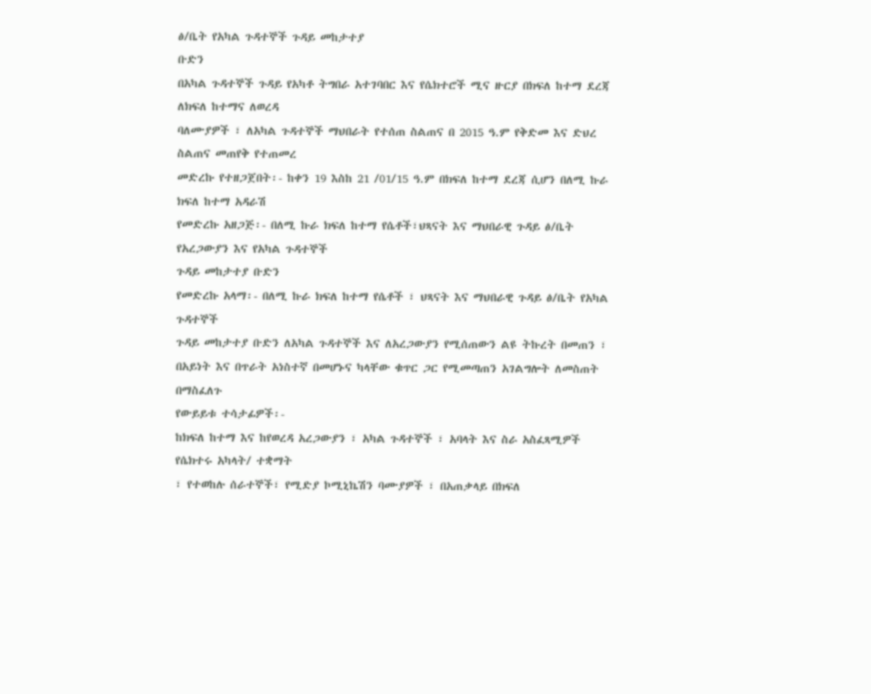ፅ/ቤት የአካል ጉዳተኞች ጉዳይ መከታተያ
ቡድን
በአካል ጉዳተኞች ጉዳይ የአካቶ ትግበራ አተገባበር እና የሴክተሮች ሚና ዙርያ በክፍለ ከተማ ደረጃ ለክፍለ ከተማና ለወረዳ
ባለሙያዎች ፣ ለአካል ጉዳተኞች ማህበራት የተሰጠ ስልጠና በ 2015 ዓ.ም የቅድመ እና ድህረ ስልጠና መጠየቅ የተጠመረ
መድረኩ የተዘጋጀበት፡- ከቀን 19 እስከ 21 /01/15 ዓ.ም በክፍለ ከተማ ደረጃ ሲሆን በለሚ ኩራ ክፍለ ከተማ አዳራሽ
የመድረኩ አዘጋጅ፡- በለሚ ኩራ ክፍለ ከተማ የሴቶች፣ህጻናት እና ማህበራዊ ጉዳይ ፅ/ቤት የአረጋውያን እና የአካል ጉዳተኞች
ጉዳይ መከታተያ ቡድን
የመድረኩ አላማ፡- በለሚ ኩራ ክፍለ ከተማ የሴቶች ፣ ህጻናት እና ማህበራዊ ጉዳይ ፅ/ቤት የአካል ጉዳተኞች
ጉዳይ መከታተያ ቡድን ለአካል ጉዳተኞች እና ለአረጋውያን የሚሰጠውን ልዩ ትኩረት በመጠን ፣
በአይነት እና በጥራት አነስተኛ በመሆኑና ካላቸው ቁጥር ጋር የሚመጣጠን አገልግሎት ለመስጠት
በማስፈለጉ
የውይይቱ ተሳታፊዎች፡-
ከክፍለ ከተማ እና ከየወረዳ አረጋውያን ፣ አካል ጉዳተኞች ፣ አባላት እና ስራ አስፈጻሚዎች የሴክተሩ አካላት/ ተቋማት
፣ የተወከሉ ሰራተኞች፣ የሚድያ ኮሚኒኬሽን ባሙያዎች ፣ በአጠቃላይ በክፍለ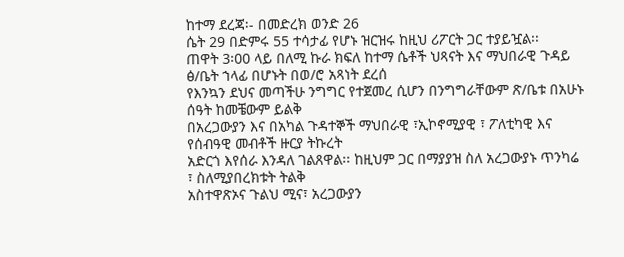ከተማ ደረጃ፡- በመድረክ ወንድ 26
ሴት 29 በድምሩ 55 ተሳታፊ የሆኑ ዝርዝሩ ከዚህ ሪፖርት ጋር ተያይዧል፡፡
ጠዋት 3፡00 ላይ በለሚ ኩራ ክፍለ ከተማ ሴቶች ህጻናት እና ማህበራዊ ጉዳይ ፅ/ቤት ኀላፊ በሆኑት በወ/ሮ አጻነት ደረሰ
የእንኳን ደህና መጣችሁ ንግግር የተጀመረ ሲሆን በንግግራቸውም ጽ/ቤቱ በአሁኑ ሰዓት ከመቼውም ይልቅ
በአረጋውያን እና በአካል ጉዳተኞች ማህበራዊ ፣ኢኮኖሚያዊ ፣ ፖለቲካዊ እና የሰብዓዊ መብቶች ዙርያ ትኩረት
አድርጎ እየሰራ እንዳለ ገልጸዋል፡፡ ከዚህም ጋር በማያያዝ ስለ አረጋውያኑ ጥንካሬ ፣ ስለሚያበረክቱት ትልቅ
አስተዋጽኦና ጉልህ ሚና፣ አረጋውያን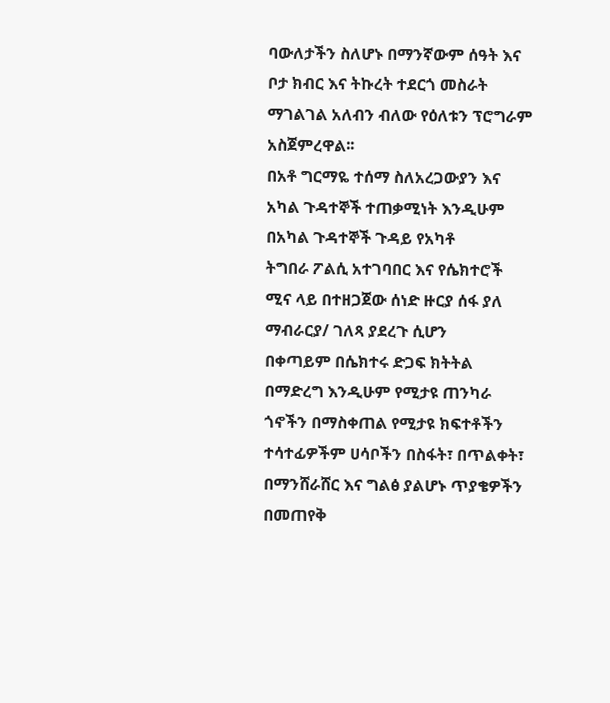ባውለታችን ስለሆኑ በማንኛውም ሰዓት እና ቦታ ክብር እና ትኩረት ተደርጎ መስራት
ማገልገል አለብን ብለው የዕለቱን ፕሮግራም አስጀምረዋል፡፡
በአቶ ግርማዬ ተሰማ ስለአረጋውያን እና አካል ጉዳተኞች ተጠቃሚነት እንዲሁም በአካል ጉዳተኞች ጉዳይ የአካቶ
ትግበራ ፖልሲ አተገባበር እና የሴክተሮች ሚና ላይ በተዘጋጀው ሰነድ ዙርያ ሰፋ ያለ ማብራርያ/ ገለጻ ያደረጉ ሲሆን
በቀጣይም በሴክተሩ ድጋፍ ክትትል በማድረግ እንዲሁም የሚታዩ ጠንካራ ጎኖችን በማስቀጠል የሚታዩ ክፍተቶችን
ተሳተፊዎችም ሀሳቦችን በስፋት፣ በጥልቀት፣ በማንሸራሸር እና ግልፅ ያልሆኑ ጥያቄዎችን በመጠየቅ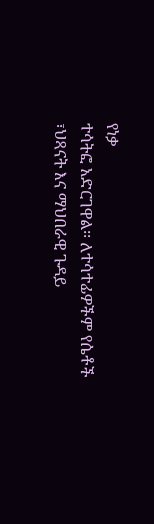የነቃ
ተሳትፎ አድርገዋል፡፡ ለተሳተፊዎችም የሴቶች ፣ህጻናት እና ማህበራዊ ጉዳይ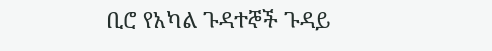ቢሮ የአካል ጉዳተኞች ጉዳይ